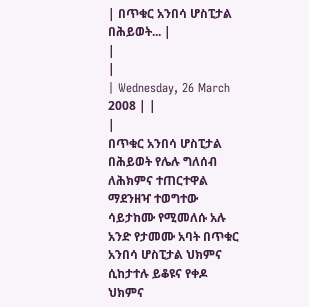| በጥቁር አንበሳ ሆስፒታል በሕይወት... |
|
|
| Wednesday, 26 March 2008 | |
|
በጥቁር አንበሳ ሆስፒታል በሕይወት የሌሉ ግለሰብ ለሕክምና ተጠርተዋል
ማደንዘዣ ተወግተው ሳይታከሙ የሚመለሱ አሉ አንድ የታመሙ አባት በጥቁር አንበሳ ሆስፒታል ህክምና ሲከታተሉ ይቆዩና የቀዶ ህክምና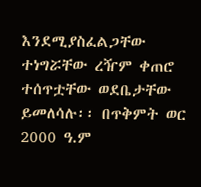እንደሚያስፈልጋቸው ተነግሯቸው ረዥም ቀጠሮ ተሰጥቷቸው ወደቤታቸው ይመለሳሉ፡፡ በጥቅምት ወር 2000 ዓ.ም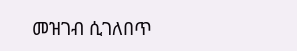መዝገብ ሲገለበጥ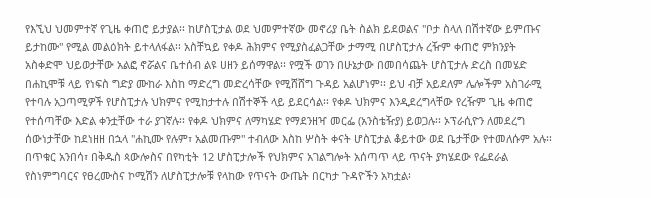የእኚህ ህመምተኛ የጊዜ ቀጠሮ ይታያል፡፡ ከሆስፒታል ወደ ህመምተኛው መኖሪያ ቤት ስልክ ይደወልና "ቦታ ስላለ በሽተኛው ይምጡና ይታከሙ" የሚል መልዕክት ይተላለፋል፡፡ አስቸኳይ የቀዶ ሕክምና የሚያስፈልጋቸው ታማሚ በሆስፒታሉ ረዥም ቀጠሮ ምክንያት አስቀድሞ ህይወታቸው አልፎ ኖሯልና ቤተሰብ ልዩ ሀዘን ይሰማዋል፡፡ የሟች ወገን በሁኔታው በመበሳጨት ሆስፒታሉ ድረስ በመሄድ በሐኪሞቹ ላይ የነፍስ ግድያ ሙከራ እስከ ማድረግ መድረሳቸው የሚሸሸግ ጉዳይ አልሆነም፡፡ ይህ ብቻ አይደለም ሌሎችም አስገራሚ የተባሉ አጋጣሚዎች የሆስፒታሉ ህክምና የሚከታተሉ በሽተኞች ላይ ይደርሳል፡፡ የቀዶ ህክምና እንዲደረግላቸው የረዥም ጊዜ ቀጠሮ የተሰጣቸው እድል ቀንቷቸው ተራ ያገኛሉ፡፡ የቀዶ ህክምና ለማካሄድ የማደንዘዣ መርፌ (አንስቴዥያ) ይወጋሉ፡፡ ኦፕራሲዮን ለመደረግ ሰውነታቸው ከደነዘዘ በኋላ "ሐኪሙ የሉም፣ አልመጡም" ተብለው እስከ ሦስት ቀናት ሆስፒታል ቆይተው ወደ ቤታቸው የተመለሱም አሉ፡፡ በጥቁር አንበሳ፣ በቅዱስ ጳውሎስና በየካቲት 12 ሆስፒታሎች የህክምና አገልግሎት አሰጣጥ ላይ ጥናት ያካሄደው የፌደራል የስነምግባርና የፀረሙስና ኮሚሽን ለሆስፒታሎቹ የላከው የጥናት ውጤት በርካታ ጉዳዮችን አካቷል፡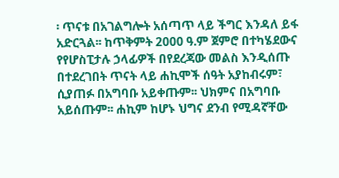፡ ጥናቱ በአገልግሎት አሰጣጥ ላይ ችግር እንዳለ ይፋ አድርጓል፡፡ ከጥቅምት 2000 ዓ.ም ጀምሮ በተካሄደውና የየሆስፒታሉ ኃላፊዎች በየደረጃው መልስ እንዲሰጡ በተደረገበት ጥናት ላይ ሐኪሞች ሰዓት አያከብሩም፣ ሲያጠፉ በአግባቡ አይቀጡም፡፡ ህክምና በአግባቡ አይሰጡም፡፡ ሐኪም ከሆኑ ህግና ደንብ የሚዳኛቸው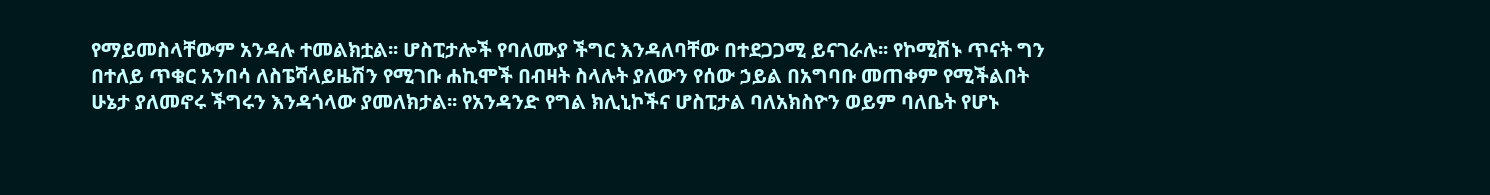የማይመስላቸውም አንዳሉ ተመልክቷል፡፡ ሆስፒታሎች የባለሙያ ችግር እንዳለባቸው በተደጋጋሚ ይናገራሉ፡፡ የኮሚሽኑ ጥናት ግን በተለይ ጥቁር አንበሳ ለስፔሻላይዜሽን የሚገቡ ሐኪሞች በብዛት ስላሉት ያለውን የሰው ኃይል በአግባቡ መጠቀም የሚችልበት ሁኔታ ያለመኖሩ ችግሩን እንዳጎላው ያመለክታል፡፡ የአንዳንድ የግል ክሊኒኮችና ሆስፒታል ባለአክስዮን ወይም ባለቤት የሆኑ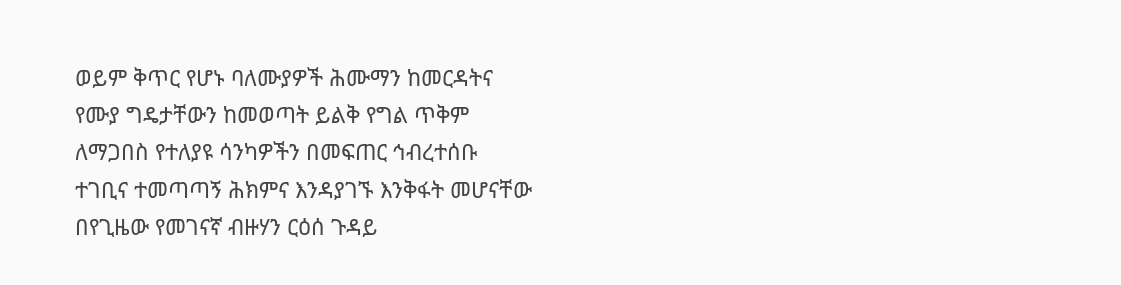ወይም ቅጥር የሆኑ ባለሙያዎች ሕሙማን ከመርዳትና የሙያ ግዴታቸውን ከመወጣት ይልቅ የግል ጥቅም ለማጋበስ የተለያዩ ሳንካዎችን በመፍጠር ኅብረተሰቡ ተገቢና ተመጣጣኝ ሕክምና እንዳያገኙ እንቅፋት መሆናቸው በየጊዜው የመገናኛ ብዙሃን ርዕሰ ጉዳይ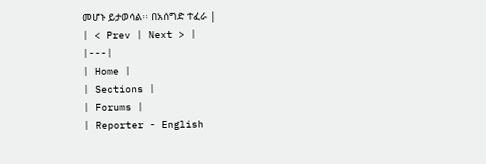መሆኑ ይታወሳል፡፡ በአሰግድ ተፈራ |
| < Prev | Next > |
|---|
| Home |
| Sections |
| Forums |
| Reporter - English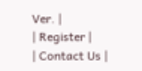Ver. |
| Register |
| Contact Us |